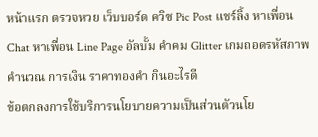หน้าแรก ตรวจหวย เว็บบอร์ด ควิซ Pic Post แชร์ลิ้ง หาเพื่อน Chat หาเพื่อน Line Page อัลบั้ม คำคม Glitter เกมถอดรหัสภาพ คำนวณ การเงิน ราคาทองคำ กินอะไรดี
ข้อตกลงการใช้บริการนโยบายความเป็นส่วนตัวนโย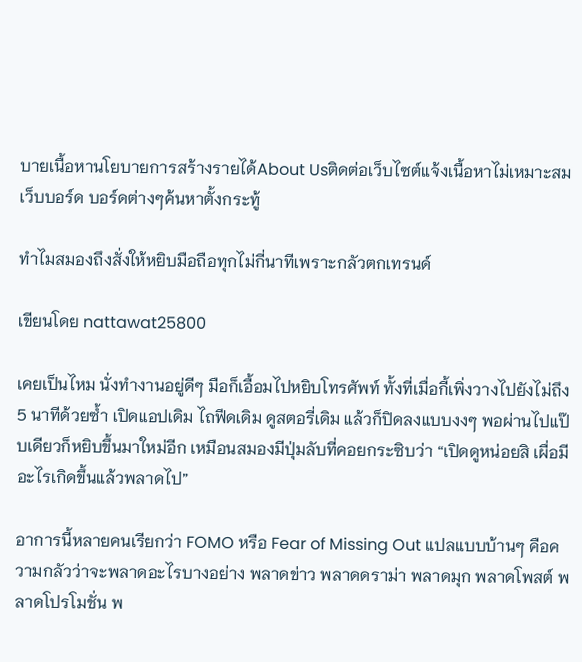บายเนื้อหานโยบายการสร้างรายได้About Usติดต่อเว็บไซต์แจ้งเนื้อหาไม่เหมาะสม
เว็บบอร์ด บอร์ดต่างๆค้นหาตั้งกระทู้

ทำไมสมองถึงสั่งให้หยิบมือถือทุกไม่กี่นาทีเพราะกลัวตกเทรนด์

เขียนโดย nattawat25800

เคยเป็นไหม นั่งทำงานอยู่ดีๆ มือก็เอื้อมไปหยิบโทรศัพท์ ทั้งที่เมื่อกี้เพิ่งวางไปยังไม่ถึง 5 นาทีด้วยซ้ำ เปิดแอปเดิม ไถฟีดเดิม ดูสตอรี่เดิม แล้วก็ปิดลงแบบงงๆ พอผ่านไปแป๊บเดียวก็หยิบขึ้นมาใหม่อีก เหมือนสมองมีปุ่มลับที่คอยกระซิบว่า “เปิดดูหน่อยสิ เผื่อมีอะไรเกิดขึ้นแล้วพลาดไป”

อาการนี้หลายคนเรียกว่า FOMO หรือ Fear of Missing Out แปลแบบบ้านๆ คือความกลัวว่าจะพลาดอะไรบางอย่าง พลาดข่าว พลาดดราม่า พลาดมุก พลาดโพสต์ พลาดโปรโมชั่น พ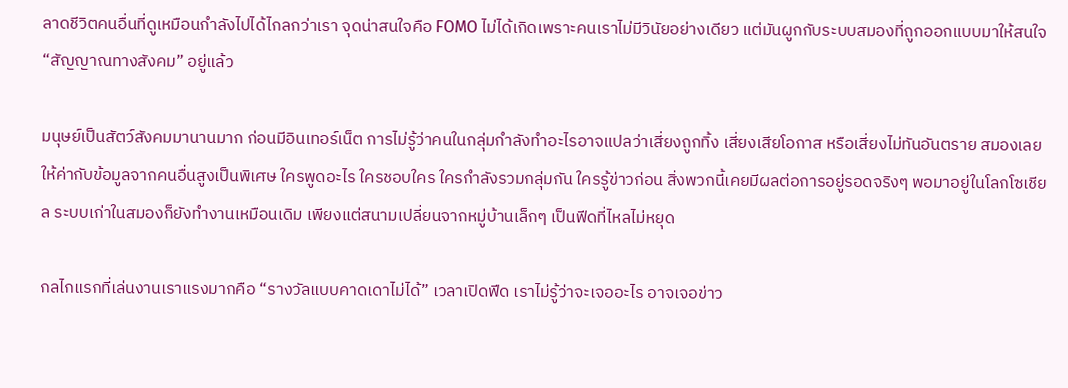ลาดชีวิตคนอื่นที่ดูเหมือนกำลังไปได้ไกลกว่าเรา จุดน่าสนใจคือ FOMO ไม่ได้เกิดเพราะคนเราไม่มีวินัยอย่างเดียว แต่มันผูกกับระบบสมองที่ถูกออกแบบมาให้สนใจ “สัญญาณทางสังคม” อยู่แล้ว

มนุษย์เป็นสัตว์สังคมมานานมาก ก่อนมีอินเทอร์เน็ต การไม่รู้ว่าคนในกลุ่มกำลังทำอะไรอาจแปลว่าเสี่ยงถูกทิ้ง เสี่ยงเสียโอกาส หรือเสี่ยงไม่ทันอันตราย สมองเลยให้ค่ากับข้อมูลจากคนอื่นสูงเป็นพิเศษ ใครพูดอะไร ใครชอบใคร ใครกำลังรวมกลุ่มกัน ใครรู้ข่าวก่อน สิ่งพวกนี้เคยมีผลต่อการอยู่รอดจริงๆ พอมาอยู่ในโลกโซเชียล ระบบเก่าในสมองก็ยังทำงานเหมือนเดิม เพียงแต่สนามเปลี่ยนจากหมู่บ้านเล็กๆ เป็นฟีดที่ไหลไม่หยุด

กลไกแรกที่เล่นงานเราแรงมากคือ “รางวัลแบบคาดเดาไม่ได้” เวลาเปิดฟีด เราไม่รู้ว่าจะเจออะไร อาจเจอข่าว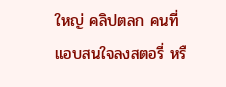ใหญ่ คลิปตลก คนที่แอบสนใจลงสตอรี่ หรื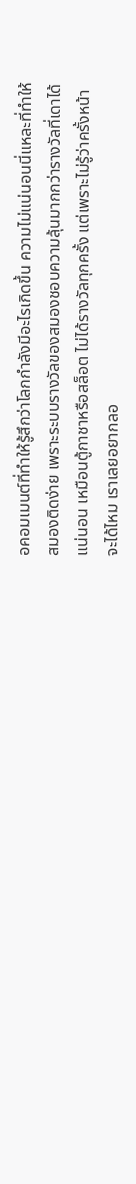อคอมเมนต์ที่ทำให้รู้สึกว่าโลกกำลังมีอะไรเกิดขึ้น ความไม่แน่นอนนี่แหละที่ทำให้สมองติดง่าย เพราะระบบรางวัลของสมองชอบความลุ้นมากกว่ารางวัลที่เดาได้แน่นอน เหมือนตู้กาชาหรือสล็อต ไม่ได้รางวัลทุกครั้ง แต่เพราะไม่รู้ว่าครั้งหน้าจะได้ไหม เราเลยอยากลอ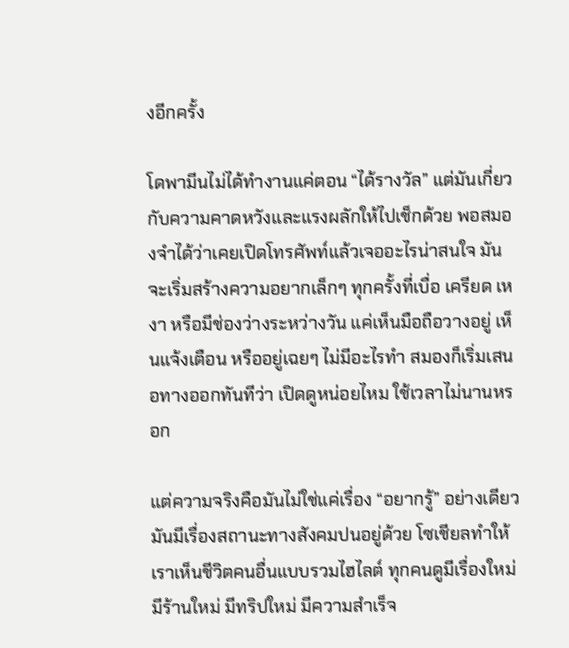งอีกครั้ง

โดพามีนไม่ได้ทำงานแค่ตอน “ได้รางวัล” แต่มันเกี่ยวกับความคาดหวังและแรงผลักให้ไปเช็กด้วย พอสมองจำได้ว่าเคยเปิดโทรศัพท์แล้วเจออะไรน่าสนใจ มันจะเริ่มสร้างความอยากเล็กๆ ทุกครั้งที่เบื่อ เครียด เหงา หรือมีช่องว่างระหว่างวัน แค่เห็นมือถือวางอยู่ เห็นแจ้งเตือน หรืออยู่เฉยๆ ไม่มีอะไรทำ สมองก็เริ่มเสนอทางออกทันทีว่า เปิดดูหน่อยไหม ใช้เวลาไม่นานหรอก

แต่ความจริงคือมันไม่ใช่แค่เรื่อง “อยากรู้” อย่างเดียว มันมีเรื่องสถานะทางสังคมปนอยู่ด้วย โซเชียลทำให้เราเห็นชีวิตคนอื่นแบบรวมไฮไลต์ ทุกคนดูมีเรื่องใหม่ มีร้านใหม่ มีทริปใหม่ มีความสำเร็จ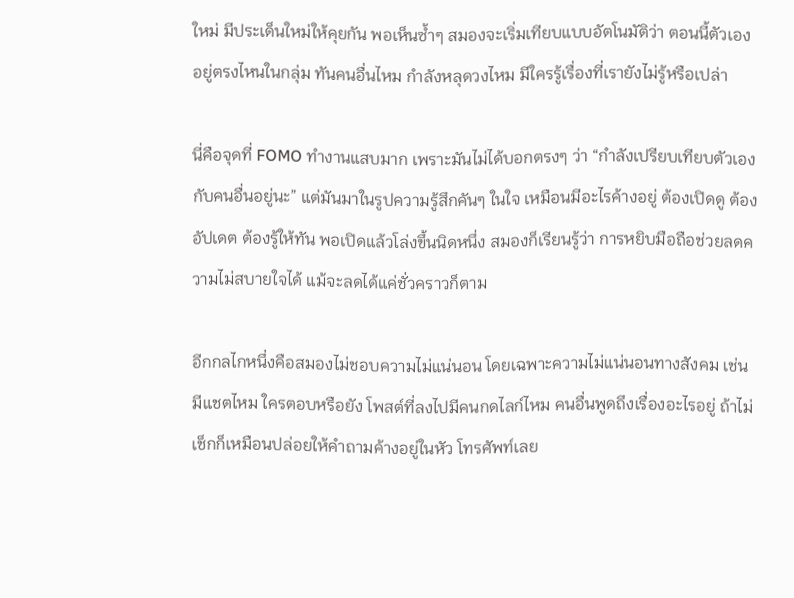ใหม่ มีประเด็นใหม่ให้คุยกัน พอเห็นซ้ำๆ สมองจะเริ่มเทียบแบบอัตโนมัติว่า ตอนนี้ตัวเองอยู่ตรงไหนในกลุ่ม ทันคนอื่นไหม กำลังหลุดวงไหม มีใครรู้เรื่องที่เรายังไม่รู้หรือเปล่า

นี่คือจุดที่ FOMO ทำงานแสบมาก เพราะมันไม่ได้บอกตรงๆ ว่า “กำลังเปรียบเทียบตัวเองกับคนอื่นอยู่นะ” แต่มันมาในรูปความรู้สึกคันๆ ในใจ เหมือนมีอะไรค้างอยู่ ต้องเปิดดู ต้องอัปเดต ต้องรู้ให้ทัน พอเปิดแล้วโล่งขึ้นนิดหนึ่ง สมองก็เรียนรู้ว่า การหยิบมือถือช่วยลดความไม่สบายใจได้ แม้จะลดได้แค่ชั่วคราวก็ตาม

อีกกลไกหนึ่งคือสมองไม่ชอบความไม่แน่นอน โดยเฉพาะความไม่แน่นอนทางสังคม เช่น มีแชตไหม ใครตอบหรือยัง โพสต์ที่ลงไปมีคนกดไลก์ไหม คนอื่นพูดถึงเรื่องอะไรอยู่ ถ้าไม่เช็กก็เหมือนปล่อยให้คำถามค้างอยู่ในหัว โทรศัพท์เลย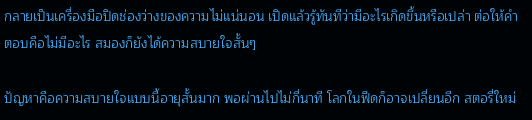กลายเป็นเครื่องมือปิดช่องว่างของความไม่แน่นอน เปิดแล้วรู้ทันทีว่ามีอะไรเกิดขึ้นหรือเปล่า ต่อให้คำตอบคือไม่มีอะไร สมองก็ยังได้ความสบายใจสั้นๆ

ปัญหาคือความสบายใจแบบนี้อายุสั้นมาก พอผ่านไปไม่กี่นาที โลกในฟีดก็อาจเปลี่ยนอีก สตอรี่ใหม่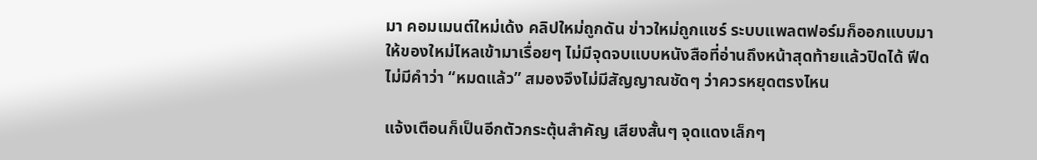มา คอมเมนต์ใหม่เด้ง คลิปใหม่ถูกดัน ข่าวใหม่ถูกแชร์ ระบบแพลตฟอร์มก็ออกแบบมาให้ของใหม่ไหลเข้ามาเรื่อยๆ ไม่มีจุดจบแบบหนังสือที่อ่านถึงหน้าสุดท้ายแล้วปิดได้ ฟีดไม่มีคำว่า “หมดแล้ว” สมองจึงไม่มีสัญญาณชัดๆ ว่าควรหยุดตรงไหน

แจ้งเตือนก็เป็นอีกตัวกระตุ้นสำคัญ เสียงสั้นๆ จุดแดงเล็กๆ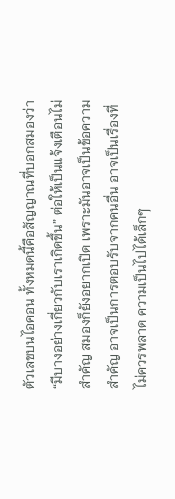ตัวเลขบนไอคอน ทั้งหมดนี้คือสัญญาณที่บอกสมองว่า “มีบางอย่างเกี่ยวกับเราเกิดขึ้น” ต่อให้เป็นแจ้งเตือนไม่สำคัญ สมองก็ยังอยากเปิด เพราะมันอาจเป็นข้อความสำคัญ อาจเป็นการตอบรับจากคนอื่น อาจเป็นเรื่องที่ไม่ควรพลาด ความเป็นไปได้เล็กๆ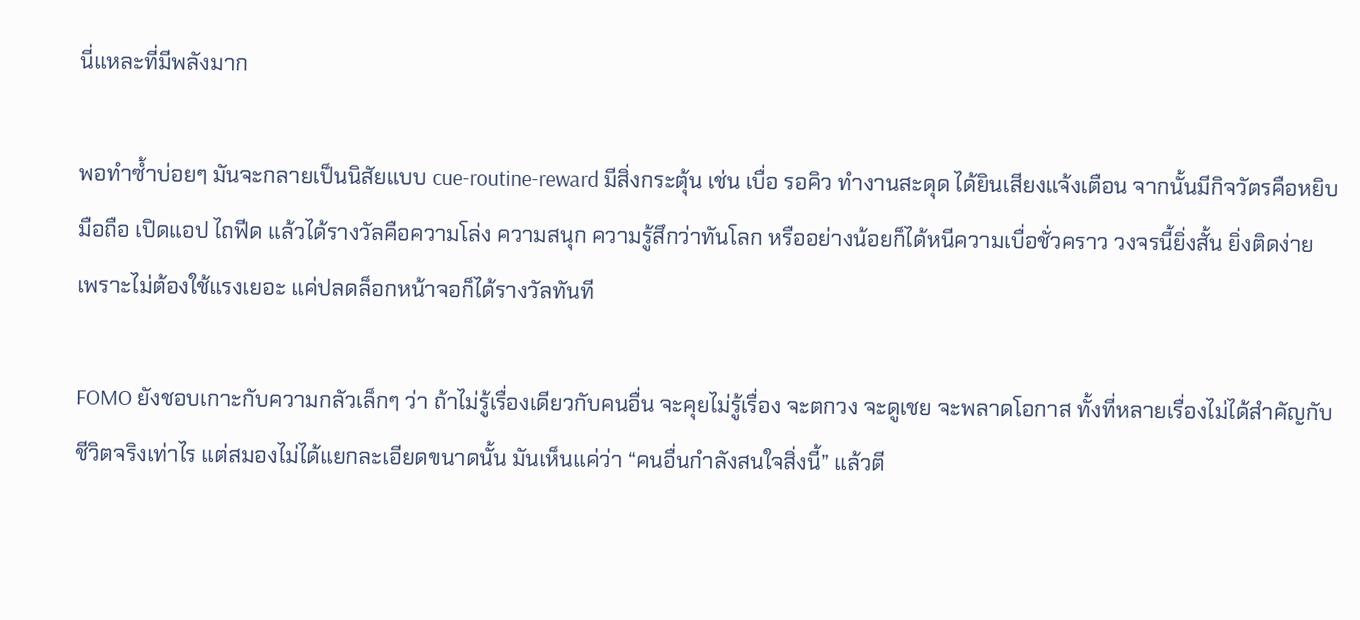นี่แหละที่มีพลังมาก

พอทำซ้ำบ่อยๆ มันจะกลายเป็นนิสัยแบบ cue-routine-reward มีสิ่งกระตุ้น เช่น เบื่อ รอคิว ทำงานสะดุด ได้ยินเสียงแจ้งเตือน จากนั้นมีกิจวัตรคือหยิบมือถือ เปิดแอป ไถฟีด แล้วได้รางวัลคือความโล่ง ความสนุก ความรู้สึกว่าทันโลก หรืออย่างน้อยก็ได้หนีความเบื่อชั่วคราว วงจรนี้ยิ่งสั้น ยิ่งติดง่าย เพราะไม่ต้องใช้แรงเยอะ แค่ปลดล็อกหน้าจอก็ได้รางวัลทันที

FOMO ยังชอบเกาะกับความกลัวเล็กๆ ว่า ถ้าไม่รู้เรื่องเดียวกับคนอื่น จะคุยไม่รู้เรื่อง จะตกวง จะดูเชย จะพลาดโอกาส ทั้งที่หลายเรื่องไม่ได้สำคัญกับชีวิตจริงเท่าไร แต่สมองไม่ได้แยกละเอียดขนาดนั้น มันเห็นแค่ว่า “คนอื่นกำลังสนใจสิ่งนี้” แล้วตี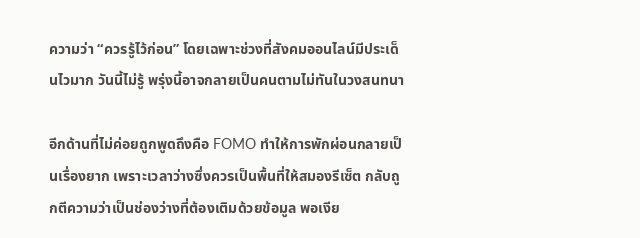ความว่า “ควรรู้ไว้ก่อน” โดยเฉพาะช่วงที่สังคมออนไลน์มีประเด็นไวมาก วันนี้ไม่รู้ พรุ่งนี้อาจกลายเป็นคนตามไม่ทันในวงสนทนา

อีกด้านที่ไม่ค่อยถูกพูดถึงคือ FOMO ทำให้การพักผ่อนกลายเป็นเรื่องยาก เพราะเวลาว่างซึ่งควรเป็นพื้นที่ให้สมองรีเซ็ต กลับถูกตีความว่าเป็นช่องว่างที่ต้องเติมด้วยข้อมูล พอเงีย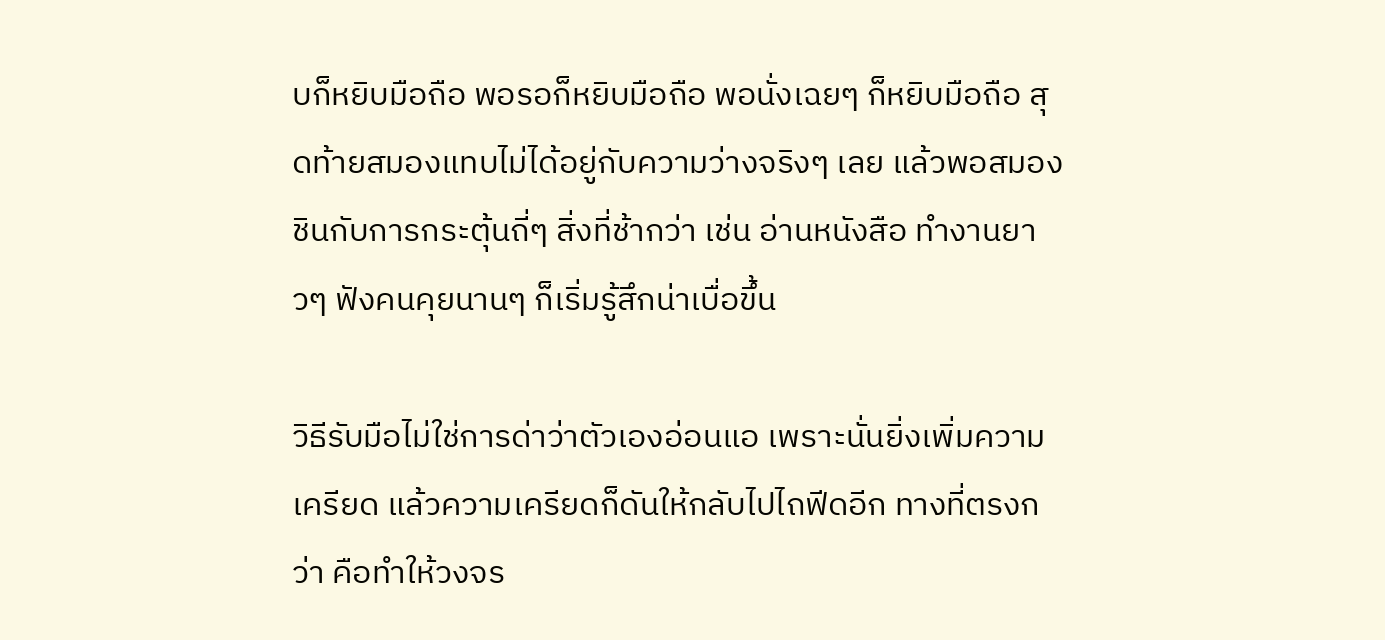บก็หยิบมือถือ พอรอก็หยิบมือถือ พอนั่งเฉยๆ ก็หยิบมือถือ สุดท้ายสมองแทบไม่ได้อยู่กับความว่างจริงๆ เลย แล้วพอสมองชินกับการกระตุ้นถี่ๆ สิ่งที่ช้ากว่า เช่น อ่านหนังสือ ทำงานยาวๆ ฟังคนคุยนานๆ ก็เริ่มรู้สึกน่าเบื่อขึ้น

วิธีรับมือไม่ใช่การด่าว่าตัวเองอ่อนแอ เพราะนั่นยิ่งเพิ่มความเครียด แล้วความเครียดก็ดันให้กลับไปไถฟีดอีก ทางที่ตรงกว่า คือทำให้วงจร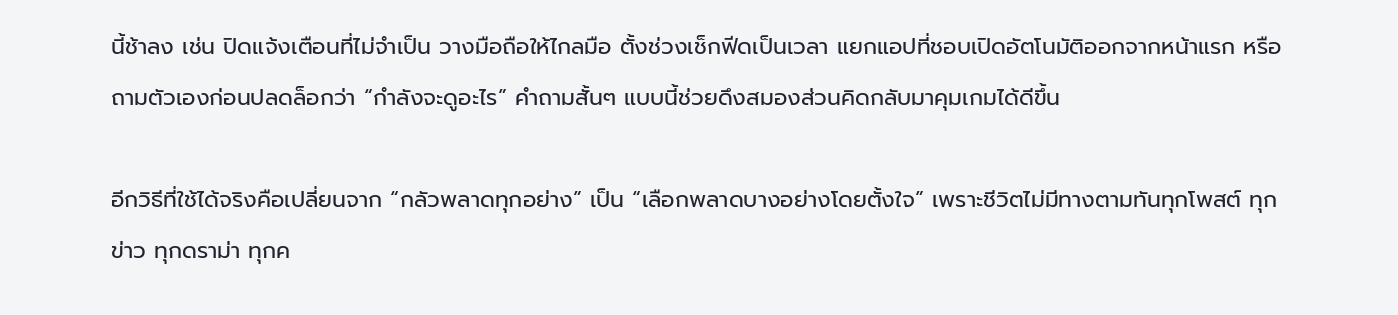นี้ช้าลง เช่น ปิดแจ้งเตือนที่ไม่จำเป็น วางมือถือให้ไกลมือ ตั้งช่วงเช็กฟีดเป็นเวลา แยกแอปที่ชอบเปิดอัตโนมัติออกจากหน้าแรก หรือถามตัวเองก่อนปลดล็อกว่า “กำลังจะดูอะไร” คำถามสั้นๆ แบบนี้ช่วยดึงสมองส่วนคิดกลับมาคุมเกมได้ดีขึ้น

อีกวิธีที่ใช้ได้จริงคือเปลี่ยนจาก “กลัวพลาดทุกอย่าง” เป็น “เลือกพลาดบางอย่างโดยตั้งใจ” เพราะชีวิตไม่มีทางตามทันทุกโพสต์ ทุกข่าว ทุกดราม่า ทุกค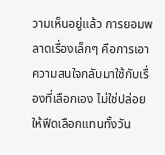วามเห็นอยู่แล้ว การยอมพลาดเรื่องเล็กๆ คือการเอาความสนใจกลับมาใช้กับเรื่องที่เลือกเอง ไม่ใช่ปล่อยให้ฟีดเลือกแทนทั้งวัน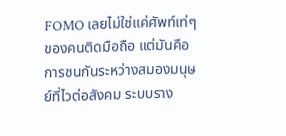FOMO เลยไม่ใช่แค่ศัพท์เท่ๆ ของคนติดมือถือ แต่มันคือการชนกันระหว่างสมองมนุษย์ที่ไวต่อสังคม ระบบราง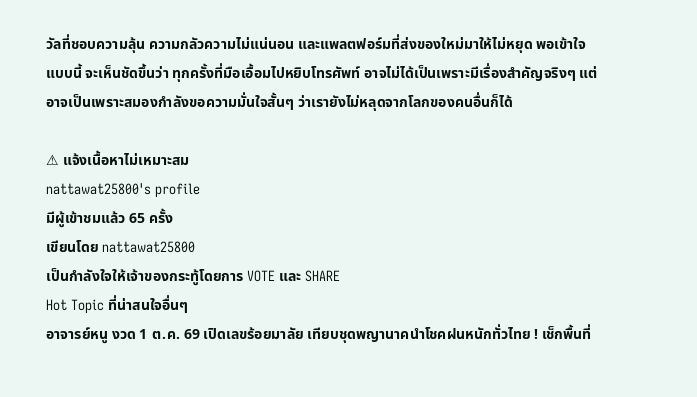วัลที่ชอบความลุ้น ความกลัวความไม่แน่นอน และแพลตฟอร์มที่ส่งของใหม่มาให้ไม่หยุด พอเข้าใจแบบนี้ จะเห็นชัดขึ้นว่า ทุกครั้งที่มือเอื้อมไปหยิบโทรศัพท์ อาจไม่ได้เป็นเพราะมีเรื่องสำคัญจริงๆ แต่อาจเป็นเพราะสมองกำลังขอความมั่นใจสั้นๆ ว่าเรายังไม่หลุดจากโลกของคนอื่นก็ได้

⚠ แจ้งเนื้อหาไม่เหมาะสม
nattawat25800's profile
มีผู้เข้าชมแล้ว 65 ครั้ง
เขียนโดย nattawat25800
เป็นกำลังใจให้เจ้าของกระทู้โดยการ VOTE และ SHARE
Hot Topic ที่น่าสนใจอื่นๆ
อาจารย์หนู งวด 1 ต.ค. 69 เปิดเลขร้อยมาลัย เทียบชุดพญานาคนำโชคฝนหนักทั่วไทย ! เช็กพื้นที่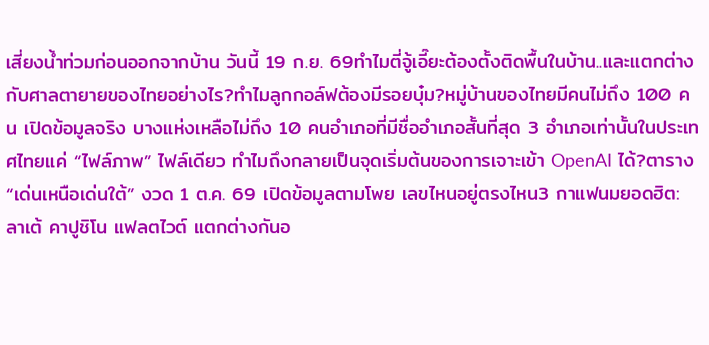เสี่ยงน้ำท่วมก่อนออกจากบ้าน วันนี้ 19 ก.ย. 69ทำไมตี่จู้เอี๊ยะต้องตั้งติดพื้นในบ้าน..และเเตกต่างกับศาลตายายของไทยอย่างไร?ทำไมลูกกอล์ฟต้องมีรอยบุ๋ม?หมู่บ้านของไทยมีคนไม่ถึง 100 คน เปิดข้อมูลจริง บางแห่งเหลือไม่ถึง 10 คนอำเภอที่มีชื่ออำเภอสั้นที่สุด 3 อำเภอเท่านั้นในประเทศไทยแค่ “ไฟล์ภาพ” ไฟล์เดียว ทำไมถึงกลายเป็นจุดเริ่มต้นของการเจาะเข้า OpenAI ได้?ตาราง “เด่นเหนือเด่นใต้” งวด 1 ต.ค. 69 เปิดข้อมูลตามโพย เลขไหนอยู่ตรงไหน3 กาแฟนมยอดฮิต: ลาเต้ คาปูชิโน แฟลตไวต์ แตกต่างกันอ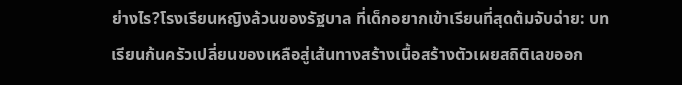ย่างไร?โรงเรียนหญิงล้วนของรัฐบาล ที่เด็กอยากเข้าเรียนที่สุดต้มจับฉ่าย: บทเรียนก้นครัวเปลี่ยนของเหลือสู่เส้นทางสร้างเนื้อสร้างตัวเผยสถิติเลขออก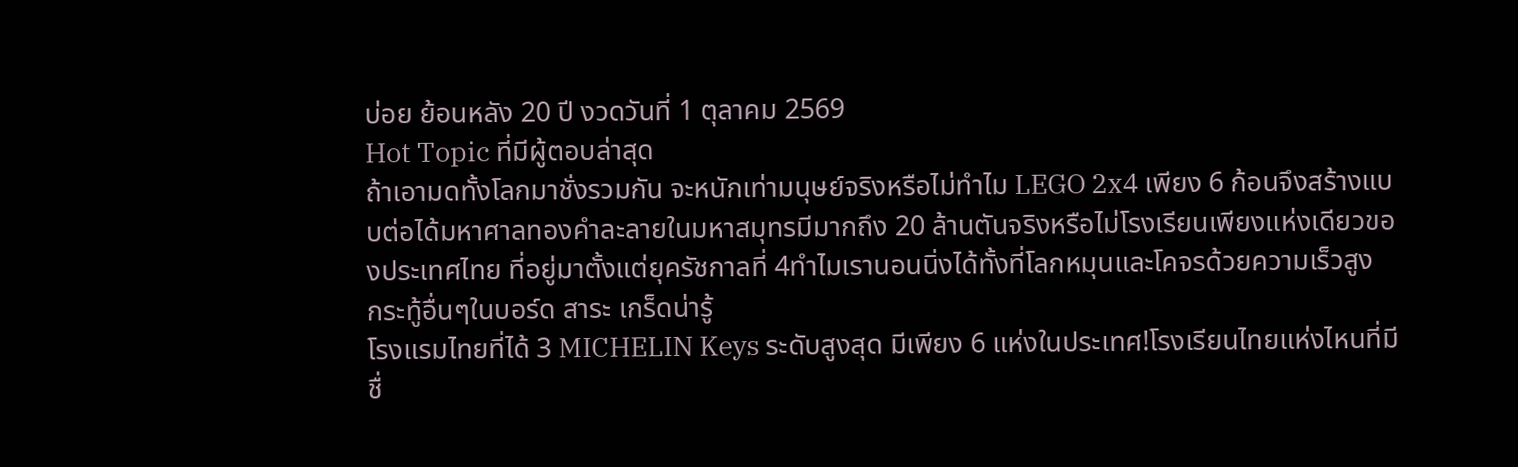บ่อย ย้อนหลัง 20 ปี งวดวันที่ 1 ตุลาคม 2569
Hot Topic ที่มีผู้ตอบล่าสุด
ถ้าเอามดทั้งโลกมาชั่งรวมกัน จะหนักเท่ามนุษย์จริงหรือไม่ทำไม LEGO 2x4 เพียง 6 ก้อนจึงสร้างแบบต่อได้มหาศาลทองคำละลายในมหาสมุทรมีมากถึง 20 ล้านตันจริงหรือไม่โรงเรียนเพียงแห่งเดียวของประเทศไทย ที่อยู่มาตั้งแต่ยุครัชกาลที่ 4ทำไมเรานอนนิ่งได้ทั้งที่โลกหมุนและโคจรด้วยความเร็วสูง
กระทู้อื่นๆในบอร์ด สาระ เกร็ดน่ารู้
โรงแรมไทยที่ได้ 3 MICHELIN Keys ระดับสูงสุด มีเพียง 6 แห่งในประเทศ!โรงเรียนไทยแห่งไหนที่มีชื่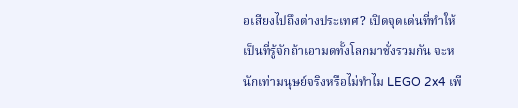อเสียงไปถึงต่างประเทศ? เปิดจุดเด่นที่ทำให้เป็นที่รู้จักถ้าเอามดทั้งโลกมาชั่งรวมกัน จะหนักเท่ามนุษย์จริงหรือไม่ทำไม LEGO 2x4 เพี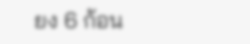ยง 6 ก้อน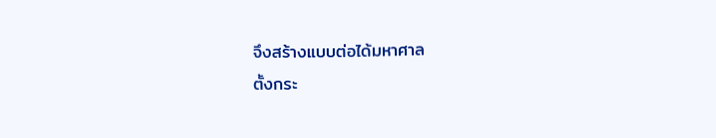จึงสร้างแบบต่อได้มหาศาล
ตั้งกระ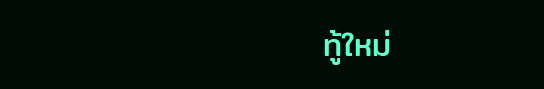ทู้ใหม่